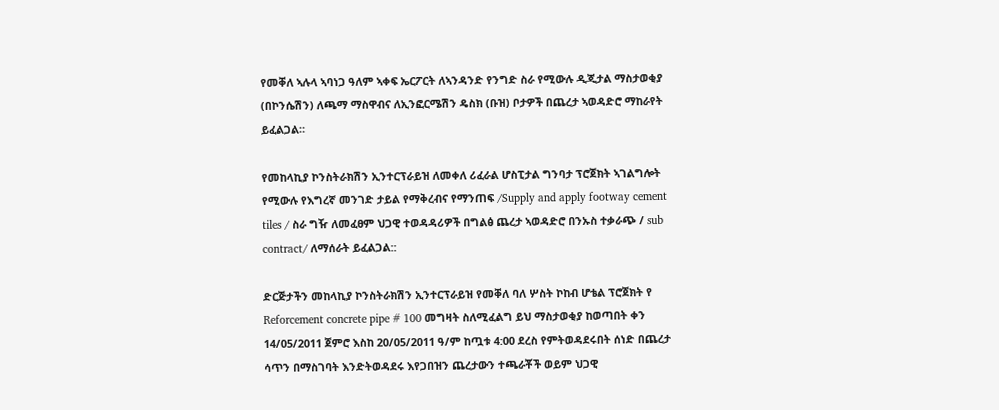የመቐለ ኣሉላ ኣባነጋ ዓለም ኣቀፍ ኤርፖርት ለኣንዳንድ የንግድ ስራ የሚውሉ ዲጂታል ማስታወቂያ (በኮንሴሽን) ለጫማ ማስዋብና ለኢንፎርሜሽን ዴስክ (ቡዝ) ቦታዎች በጨረታ ኣወዳድሮ ማከራየት ይፈልጋል።

የመከላኪያ ኮንስትራክሽን ኢንተርፕራይዝ ለመቀለ ሪፈራል ሆስፒታል ግንባታ ፕሮጀክት ኣገልግሎት የሚውሉ የእግረኛ መንገድ ታይል የማቅረብና የማንጠፍ /Supply and apply footway cement tiles / ስራ ግዥ ለመፈፀም ህጋዊ ተወዳዳሪዎች በግልፅ ጨረታ ኣወዳድሮ በንኡስ ተቃራጭ / sub contract/ ለማሰራት ይፈልጋል::

ድርጅታችን መከላኪያ ኮንስትራክሽን ኢንተርፕራይዝ የመቐለ ባለ ሦስት ኮከብ ሆቴል ፕሮጀክት የ Reforcement concrete pipe # 100 መግዛት ስለሚፈልግ ይህ ማስታወቂያ ከወጣበት ቀን 14/05/2011 ጀምሮ እስከ 20/05/2011 ዓ/ም ከጧቱ 4:00 ደረስ የምትወዳደሩበት ሰነድ በጨረታ ሳጥን በማስገባት እንድትወዳደሩ እየጋበዝን ጨረታውን ተጫራቾች ወይም ህጋዊ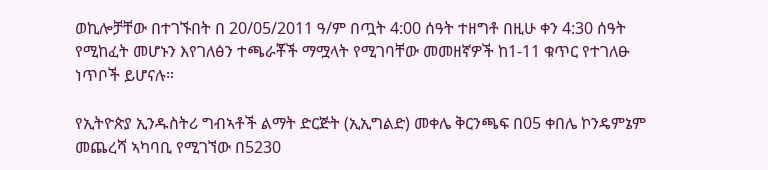ወኪሎቻቸው በተገኙበት በ 20/05/2011 ዓ/ም በጧት 4:00 ሰዓት ተዘግቶ በዚሁ ቀን 4:30 ሰዓት የሚከፈት መሆኑን እየገለፅን ተጫራቾች ማሟላት የሚገባቸው መመዘኛዎች ከ1-11 ቁጥር የተገለፁ ነጥቦች ይሆናሉ።

የኢትዮጵያ ኢንዱስትሪ ግብኣቶች ልማት ድርጅት (ኢኢግልድ) መቀሌ ቅርንጫፍ በ05 ቀበሌ ኮንዴምኔም መጨረሻ ኣካባቢ የሚገኘው በ5230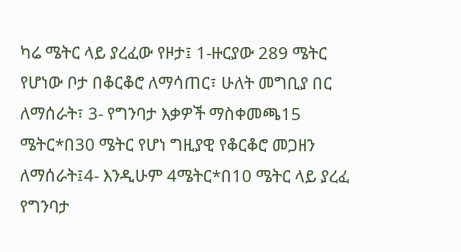ካሬ ሜትር ላይ ያረፈው የዞታ፤ 1-ዙርያው 289 ሜትር የሆነው ቦታ በቆርቆሮ ለማሳጠር፣ ሁለት መግቢያ በር ለማሰራት፣ 3- የግንባታ እቃዎች ማስቀመጫ15 ሜትር*በ30 ሜትር የሆነ ግዚያዊ የቆርቆሮ መጋዘን ለማሰራት፤4- እንዲሁም 4ሜትር*በ10 ሜትር ላይ ያረፈ የግንባታ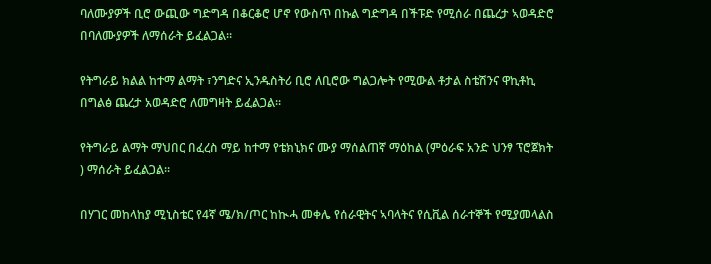ባለሙያዎች ቢሮ ውጪው ግድግዳ በቆርቆሮ ሆኖ የውስጥ በኩል ግድግዳ በችፑድ የሚሰራ በጨረታ ኣወዳድሮ በባለሙያዎች ለማሰራት ይፈልጋል።

የትግራይ ክልል ከተማ ልማት ፣ንግድና ኢንዱስትሪ ቢሮ ለቢሮው ግልጋሎት የሚውል ቶታል ስቴሽንና ዋኪቶኪ በግልፅ ጨረታ አወዳድሮ ለመግዛት ይፈልጋል።

የትግራይ ልማት ማህበር በፈረስ ማይ ከተማ የቴክኒክና ሙያ ማሰልጠኛ ማዕከል (ምዕራፍ አንድ ህንፃ ፕሮጀክት ) ማሰራት ይፈልጋል፡፡

በሃገር መከላከያ ሚኒስቴር የ4ኛ ሜ/ክ/ጦር ከኲሓ መቀሌ የሰራዊትና ኣባላትና የሲቪል ሰራተኞች የሚያመላልስ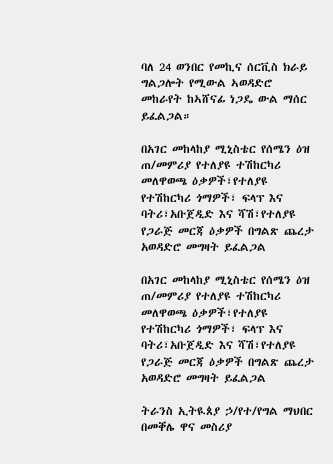ባለ 24 ወንበር የመኪና ሰርቪስ ክራይ ግልጋሎት የሚውል ኣወዳድሮ መከራየት ከኣሸናፊ ነጋዴ ውል ማሰር ይፈልጋል።

በአገር መከላከያ ሚኒስቴር የሰሜን ዕዝ ጠ/መምሪያ የተለያዩ ተሽከርካሪ መለዋወጫ ዕቃዎች፣የተለያዩ የተሽከርካሪ ጎማዎች፣ ፍላፕ እና ባትሪ፣አቡጀዲድ እና ሻሽ፣የተለያዩ የጋራጅ መርጃ ዕቃዎች በግልጽ ጨረታ አወዳድሮ መግዛት ይፈልጋል

በአገር መከላከያ ሚኒስቴር የሰሜን ዕዝ ጠ/መምሪያ የተለያዩ ተሽከርካሪ መለዋወጫ ዕቃዎች፣የተለያዩ የተሽከርካሪ ጎማዎች፣ ፍላፕ እና ባትሪ፣አቡጀዲድ እና ሻሽ፣የተለያዩ የጋራጅ መርጃ ዕቃዎች በግልጽ ጨረታ አወዳድሮ መግዛት ይፈልጋል

ትራንስ ኢትዪጰያ ኃ/የተ/የግል ማህበር በመቐሌ ዋና መስሪያ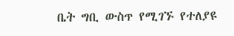ቤት ግቢ ውስጥ የሚገኙ የተለያዩ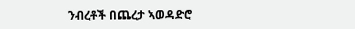ንብረቶች በጨረታ ኣወዳድሮ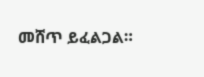መሸጥ ይፈልጋል።